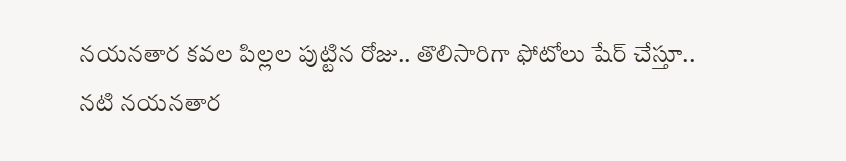నయనతార కవల పిల్లల పుట్టిన రోజు.. తొలిసారిగా ఫోటోలు షేర్ చేస్తూ..
నటి నయనతార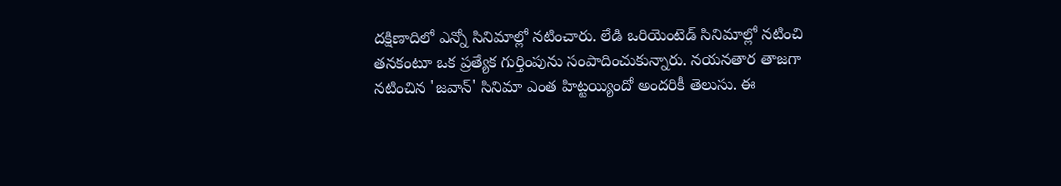దక్షిణాదిలో ఎన్నో సినిమాల్లో నటించారు. లేడి ఒరియెంటెడ్ సినిమాల్లో నటించి తనకంటూ ఒక ప్రత్యేక గుర్తింపును సంపాదించుకున్నారు. నయనతార తాజగా నటించిన 'జవాన్' సినిమా ఎంత హిట్టయ్యిందో అందరికీ తెలుసు. ఈ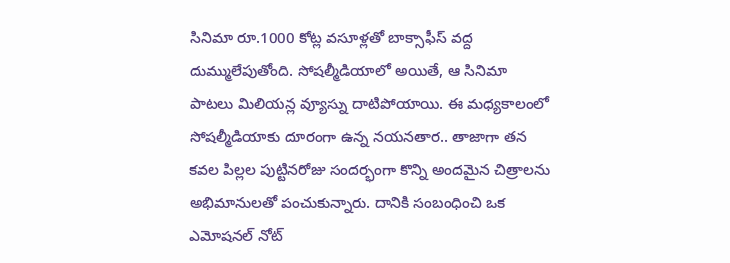సినిమా రూ.1000 కోట్ల వసూళ్లతో బాక్సాఫీస్ వద్ద దుమ్ములేపుతోంది. సోషల్మీడియాలో అయితే, ఆ సినిమా పాటలు మిలియన్ల వ్యూస్ను దాటిపోయాయి. ఈ మధ్యకాలంలో సోషల్మీడియాకు దూరంగా ఉన్న నయనతార.. తాజాగా తన కవల పిల్లల పుట్టినరోజు సందర్భంగా కొన్ని అందమైన చిత్రాలను అభిమానులతో పంచుకున్నారు. దానికి సంబంధించి ఒక ఎమోషనల్ నోట్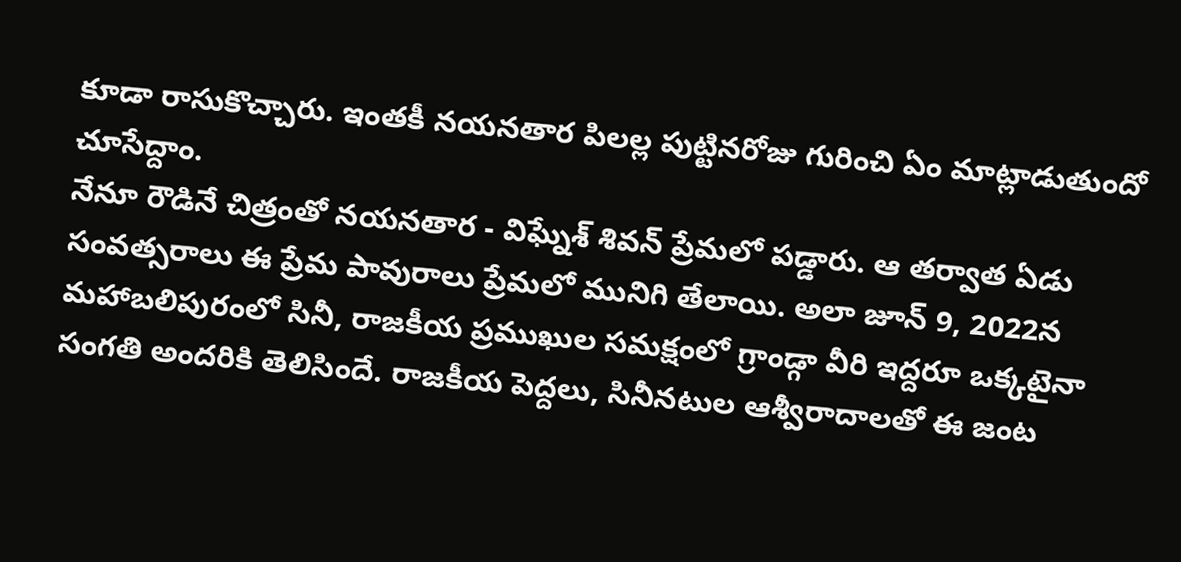కూడా రాసుకొచ్చారు. ఇంతకీ నయనతార పిలల్ల పుట్టినరోజు గురించి ఏం మాట్లాడుతుందో చూసేద్దాం.
నేనూ రౌడినే చిత్రంతో నయనతార - విఘ్నేశ్ శివన్ ప్రేమలో పడ్డారు. ఆ తర్వాత ఏడు సంవత్సరాలు ఈ ప్రేమ పావురాలు ప్రేమలో మునిగి తేలాయి. అలా జూన్ 9, 2022న మహాబలిపురంలో సినీ, రాజకీయ ప్రముఖుల సమక్షంలో గ్రాండ్గా వీరి ఇద్దరూ ఒక్కటైనా సంగతి అందరికి తెలిసిందే. రాజకీయ పెద్దలు, సినీనటుల ఆశ్వీరాదాలతో ఈ జంట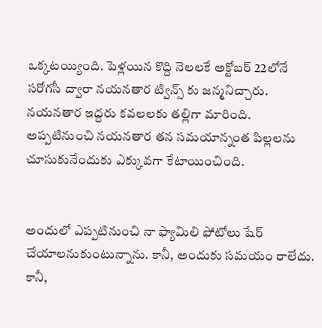ఒక్కటయ్యింది. పెళ్లయిన కొద్ది నెలలకే అక్టోబర్ 22లోనే సరోగసీ ద్వారా నయనతార ట్విన్స్ కు జన్మనిచ్చారు. నయనతార ఇద్దరు కవలలకు తల్లిగా మారింది. అప్పటినుంచి నయనతార తన సమయాన్నంత పిల్లలను చూసుకునేందుకు ఎక్కువగా కేటాయించింది.


అందులో ఎప్పటినుంచి నా ఫ్యామిలి ఫోటోలు షేర్ చేయాలనుకుంటున్నాను. కానీ, అందుకు సమయం రాలేదు. కానీ,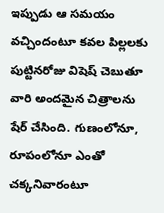ఇప్పుడు ఆ సమయం వచ్చిందంటూ కవల పిల్లలకు పుట్టినరోజు విషెష్ చెబుతూ వారి అందమైన చిత్రాలను షేర్ చేసింది. గుణంలోనూ, రూపంలోనూ ఎంతో చక్కనివారంటూ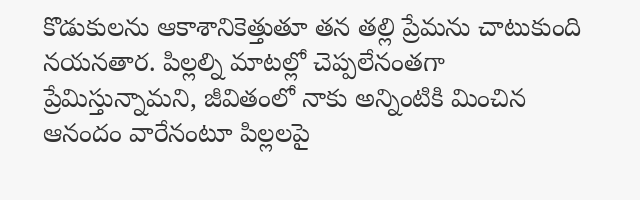కొడుకులను ఆకాశానికెత్తుతూ తన తల్లి ప్రేమను చాటుకుంది నయనతార. పిల్లల్ని మాటల్లో చెప్పలేనంతగా ప్రేమిస్తున్నామని, జీవితంలో నాకు అన్నింటికి మించిన ఆనందం వారేనంటూ పిల్లలపై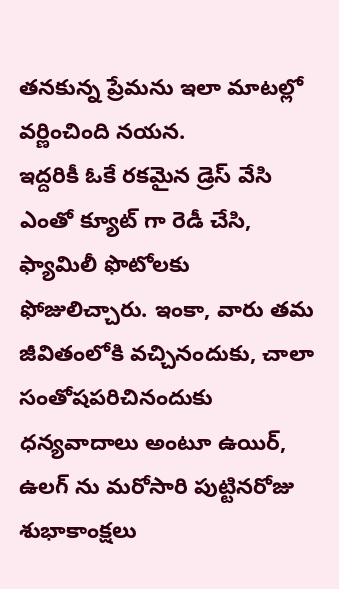తనకున్న ప్రేమను ఇలా మాటల్లో వర్ణించింది నయన.
ఇద్దరికీ ఓకే రకమైన డ్రెస్ వేసి ఎంతో క్యూట్ గా రెడీ చేసి, ఫ్యామిలీ ఫొటోలకు ఫోజులిచ్చారు. ఇంకా, వారు తమ జీవితంలోకి వచ్చినందుకు, చాలా సంతోషపరిచినందుకు ధన్యవాదాలు అంటూ ఉయిర్, ఉలగ్ ను మరోసారి పుట్టినరోజు శుభాకాంక్షలు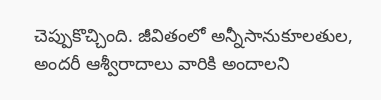చెప్పుకొచ్చింది. జీవితంలో అన్నీసానుకూలతుల, అందరీ ఆశ్వీరాదాలు వారికి అందాలని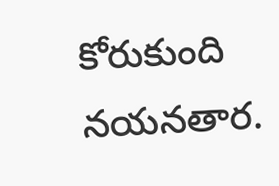కోరుకుంది నయనతార.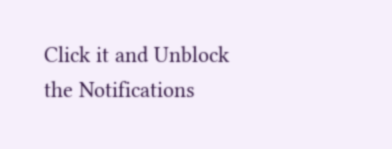Click it and Unblock the Notifications